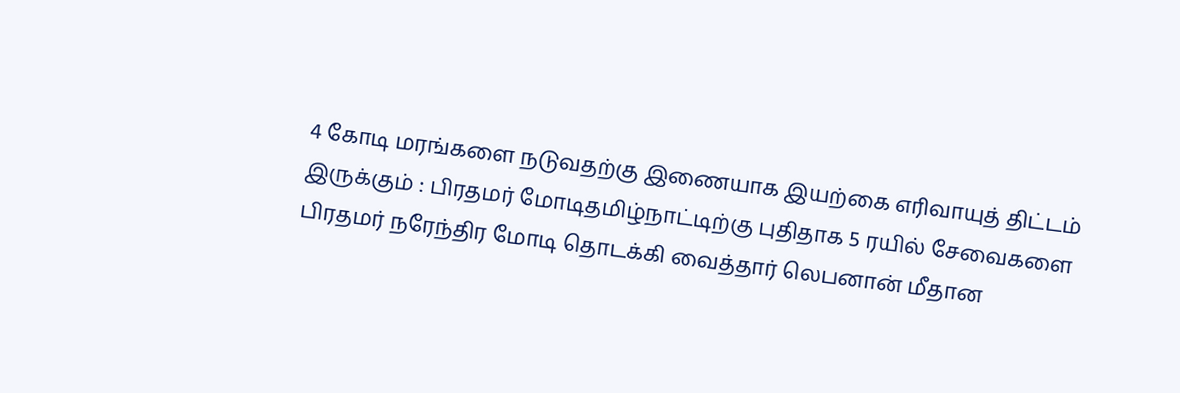4 கோடி மரங்களை நடுவதற்கு இணையாக இயற்கை எரிவாயுத் திட்டம் இருக்கும் : பிரதமர் மோடிதமிழ்நாட்டிற்கு புதிதாக 5 ரயில் சேவைகளை பிரதமர் நரேந்திர மோடி தொடக்கி வைத்தார் லெபனான் மீதான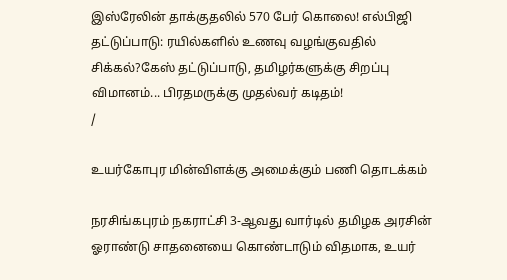இஸ்ரேலின் தாக்குதலில் 570 பேர் கொலை! எல்பிஜி தட்டுப்பாடு: ரயில்களில் உணவு வழங்குவதில் சிக்கல்?கேஸ் தட்டுப்பாடு, தமிழர்களுக்கு சிறப்பு விமானம்... பிரதமருக்கு முதல்வர் கடிதம்!
/

உயர்கோபுர மின்விளக்கு அமைக்கும் பணி தொடக்கம்

நரசிங்கபுரம் நகராட்சி 3-ஆவது வார்டில் தமிழக அரசின் ஓராண்டு சாதனையை கொண்டாடும் விதமாக, உயர்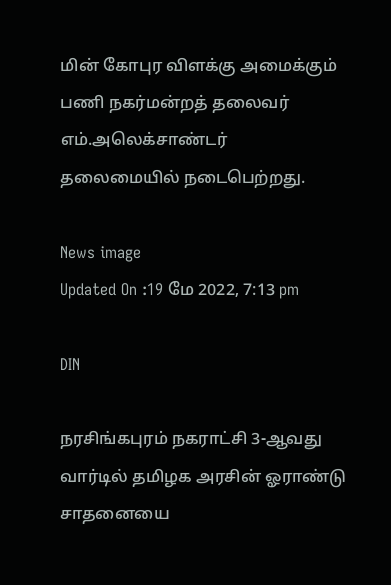மின் கோபுர விளக்கு அமைக்கும் பணி நகர்மன்றத் தலைவர் எம்.அலெக்சாண்டர் தலைமையில் நடைபெற்றது.

News image
Updated On :19 மே 2022, 7:13 pm

DIN

நரசிங்கபுரம் நகராட்சி 3-ஆவது வார்டில் தமிழக அரசின் ஓராண்டு சாதனையை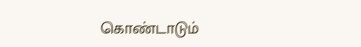கொண்டாடும்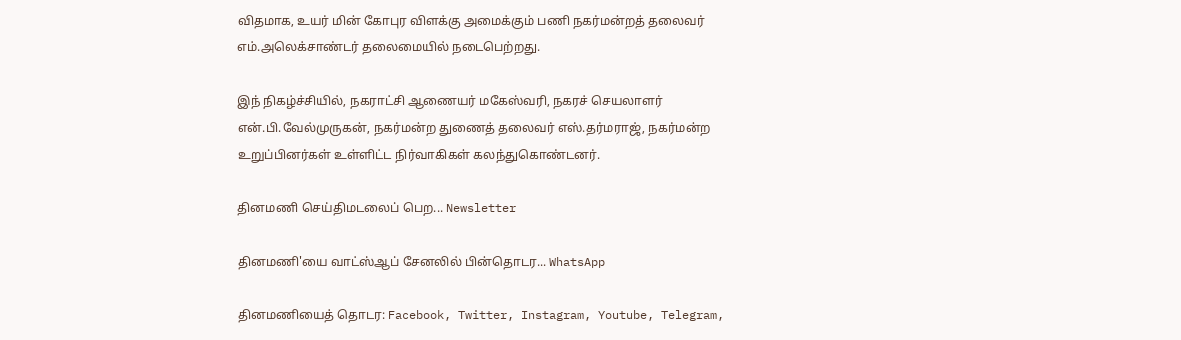விதமாக, உயர் மின் கோபுர விளக்கு அமைக்கும் பணி நகர்மன்றத் தலைவர் எம்.அலெக்சாண்டர் தலைமையில் நடைபெற்றது.

இந் நிகழ்ச்சியில், நகராட்சி ஆணையர் மகேஸ்வரி, நகரச் செயலாளர் என்.பி.வேல்முருகன், நகர்மன்ற துணைத் தலைவர் எஸ்.தர்மராஜ், நகர்மன்ற உறுப்பினர்கள் உள்ளிட்ட நிர்வாகிகள் கலந்துகொண்டனர்.

தினமணி செய்திமடலைப் பெற... Newsletter

தினமணி'யை வாட்ஸ்ஆப் சேனலில் பின்தொடர... WhatsApp

தினமணியைத் தொடர: Facebook, Twitter, Instagram, Youtube, Telegram,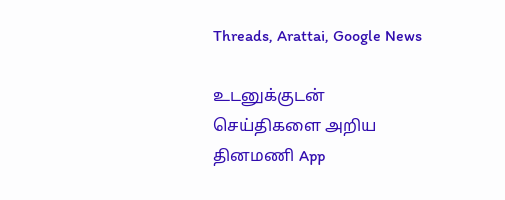Threads, Arattai, Google News

உடனுக்குடன் செய்திகளை அறிய தினமணி App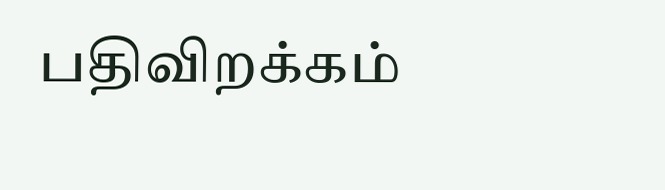பதிவிறக்கம்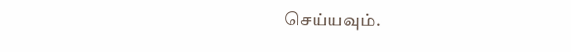செய்யவும்.